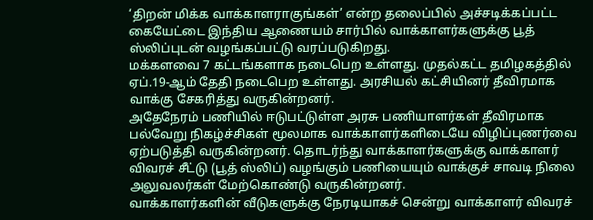‘திறன் மிக்க வாக்காளராகுங்கள்’ என்ற தலைப்பில் அச்சடிக்கப்பட்ட கையேட்டை இந்திய ஆணையம் சார்பில் வாக்காளர்களுக்கு பூத் ஸ்லிப்புடன் வழங்கப்பட்டு வரப்படுகிறது.
மக்களவை 7 கட்டங்களாக நடைபெற உள்ளது. முதல்கட்ட தமிழகத்தில் ஏப்.19-ஆம் தேதி நடைபெற உள்ளது. அரசியல் கட்சியினர் தீவிரமாக வாக்கு சேகரித்து வருகின்றனர்.
அதேநேரம் பணியில் ஈடுபட்டுள்ள அரசு பணியாளர்கள் தீவிரமாக பல்வேறு நிகழ்ச்சிகள் மூலமாக வாக்காளர்களிடையே விழிப்புணர்வை ஏற்படுத்தி வருகின்றனர். தொடர்ந்து வாக்காளர்களுக்கு வாக்காளர் விவரச் சீட்டு (பூத் ஸ்லிப்) வழங்கும் பணியையும் வாக்குச் சாவடி நிலை அலுவலர்கள் மேற்கொண்டு வருகின்றனர்.
வாக்காளர்களின் வீடுகளுக்கு நேரடியாகச் சென்று வாக்காளர் விவரச்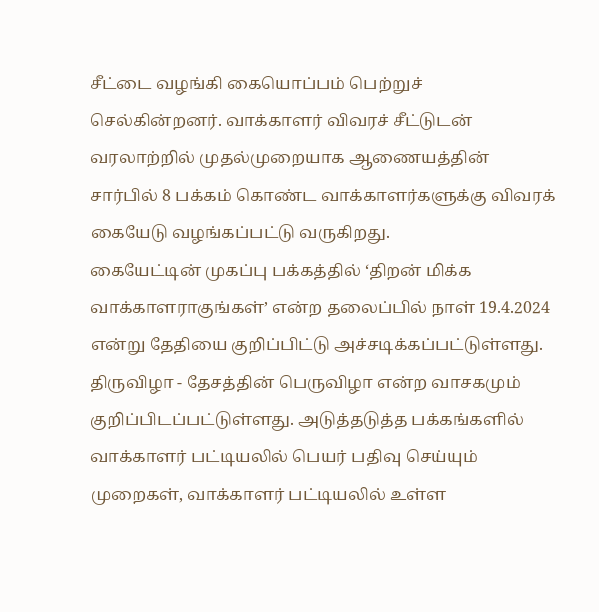சீட்டை வழங்கி கையொப்பம் பெற்றுச் செல்கின்றனர். வாக்காளர் விவரச் சீட்டுடன் வரலாற்றில் முதல்முறையாக ஆணையத்தின் சார்பில் 8 பக்கம் கொண்ட வாக்காளர்களுக்கு விவரக் கையேடு வழங்கப்பட்டு வருகிறது.
கையேட்டின் முகப்பு பக்கத்தில் ‘திறன் மிக்க வாக்காளராகுங்கள்’ என்ற தலைப்பில் நாள் 19.4.2024 என்று தேதியை குறிப்பிட்டு அச்சடிக்கப்பட்டுள்ளது.
திருவிழா - தேசத்தின் பெருவிழா என்ற வாசகமும் குறிப்பிடப்பட்டுள்ளது. அடுத்தடுத்த பக்கங்களில் வாக்காளர் பட்டியலில் பெயர் பதிவு செய்யும் முறைகள், வாக்காளர் பட்டியலில் உள்ள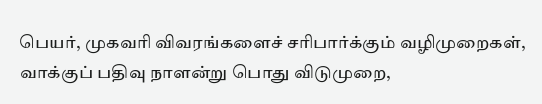பெயர், முகவரி விவரங்களைச் சரிபார்க்கும் வழிமுறைகள், வாக்குப் பதிவு நாளன்று பொது விடுமுறை,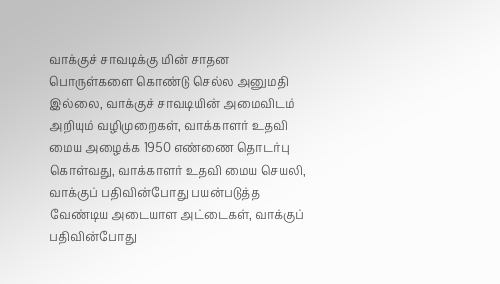வாக்குச் சாவடிக்கு மின் சாதன பொருள்களை கொண்டு செல்ல அனுமதி இல்லை, வாக்குச் சாவடியின் அமைவிடம் அறியும் வழிமுறைகள், வாக்காளர் உதவி மைய அழைக்க 1950 எண்ணை தொடர்பு கொள்வது, வாக்காளர் உதவி மைய செயலி, வாக்குப் பதிவின்போது பயன்படுத்த வேண்டிய அடையாள அட்டைகள், வாக்குப் பதிவின்போது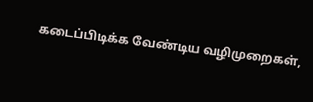கடைப்பிடிக்க வேண்டிய வழிமுறைகள்,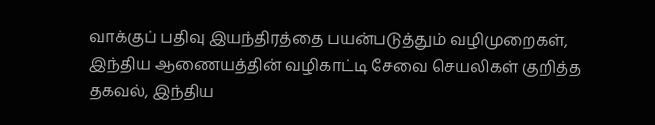வாக்குப் பதிவு இயந்திரத்தை பயன்படுத்தும் வழிமுறைகள், இந்திய ஆணையத்தின் வழிகாட்டி சேவை செயலிகள் குறித்த தகவல், இந்திய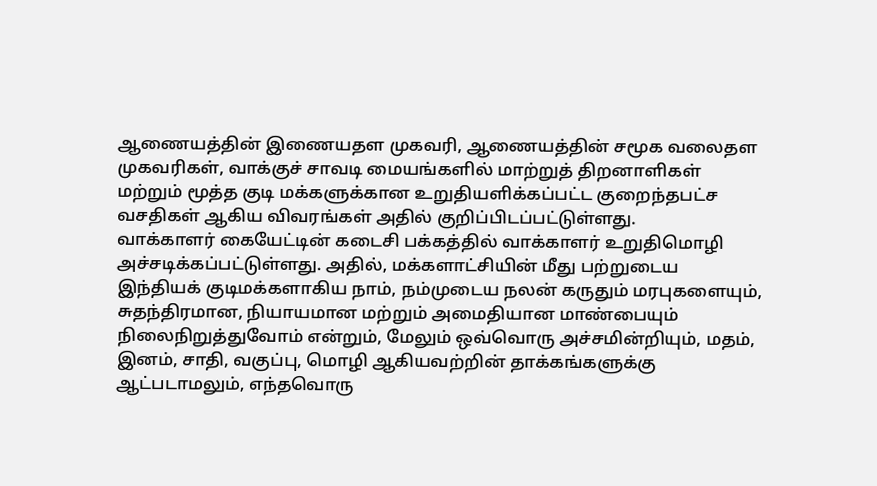ஆணையத்தின் இணையதள முகவரி, ஆணையத்தின் சமூக வலைதள முகவரிகள், வாக்குச் சாவடி மையங்களில் மாற்றுத் திறனாளிகள் மற்றும் மூத்த குடி மக்களுக்கான உறுதியளிக்கப்பட்ட குறைந்தபட்ச வசதிகள் ஆகிய விவரங்கள் அதில் குறிப்பிடப்பட்டுள்ளது.
வாக்காளர் கையேட்டின் கடைசி பக்கத்தில் வாக்காளர் உறுதிமொழி அச்சடிக்கப்பட்டுள்ளது. அதில், மக்களாட்சியின் மீது பற்றுடைய இந்தியக் குடிமக்களாகிய நாம், நம்முடைய நலன் கருதும் மரபுகளையும், சுதந்திரமான, நியாயமான மற்றும் அமைதியான மாண்பையும் நிலைநிறுத்துவோம் என்றும், மேலும் ஒவ்வொரு அச்சமின்றியும், மதம், இனம், சாதி, வகுப்பு, மொழி ஆகியவற்றின் தாக்கங்களுக்கு ஆட்படாமலும், எந்தவொரு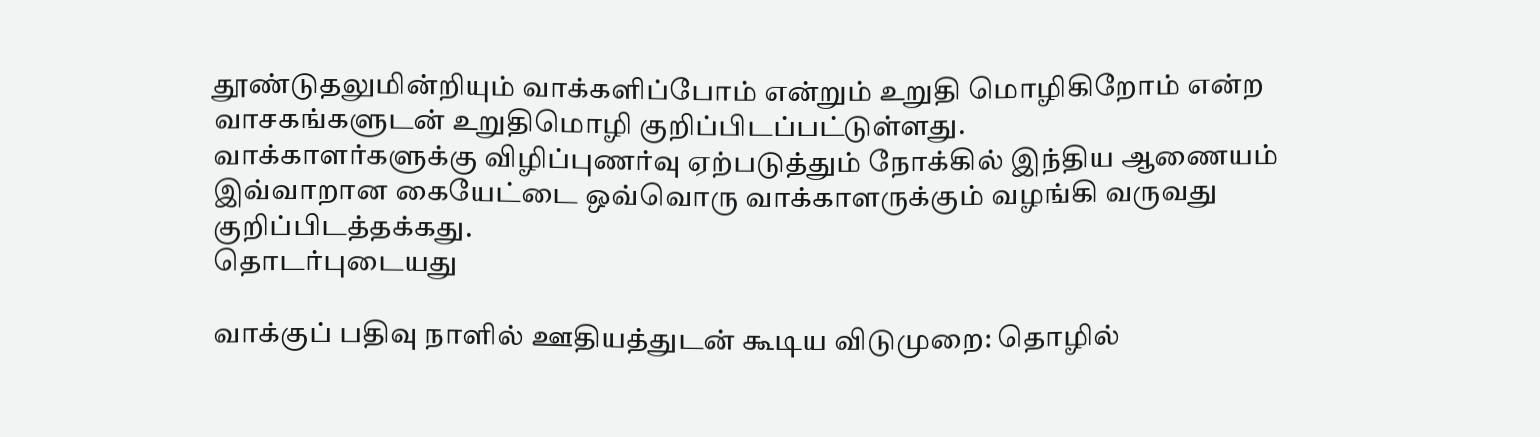தூண்டுதலுமின்றியும் வாக்களிப்போம் என்றும் உறுதி மொழிகிறோம் என்ற வாசகங்களுடன் உறுதிமொழி குறிப்பிடப்பட்டுள்ளது.
வாக்காளர்களுக்கு விழிப்புணர்வு ஏற்படுத்தும் நோக்கில் இந்திய ஆணையம் இவ்வாறான கையேட்டை ஒவ்வொரு வாக்காளருக்கும் வழங்கி வருவது குறிப்பிடத்தக்கது.
தொடர்புடையது

வாக்குப் பதிவு நாளில் ஊதியத்துடன் கூடிய விடுமுறை: தொழில்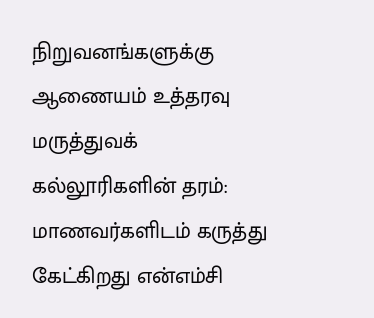நிறுவனங்களுக்கு ஆணையம் உத்தரவு
மருத்துவக் கல்லூரிகளின் தரம்: மாணவர்களிடம் கருத்து கேட்கிறது என்எம்சி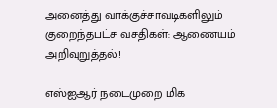அனைத்து வாக்குச்சாவடிகளிலும் குறைந்தபட்ச வசதிகள்: ஆணையம் அறிவுறுத்தல்!

எஸ்ஐஆர் நடைமுறை மிக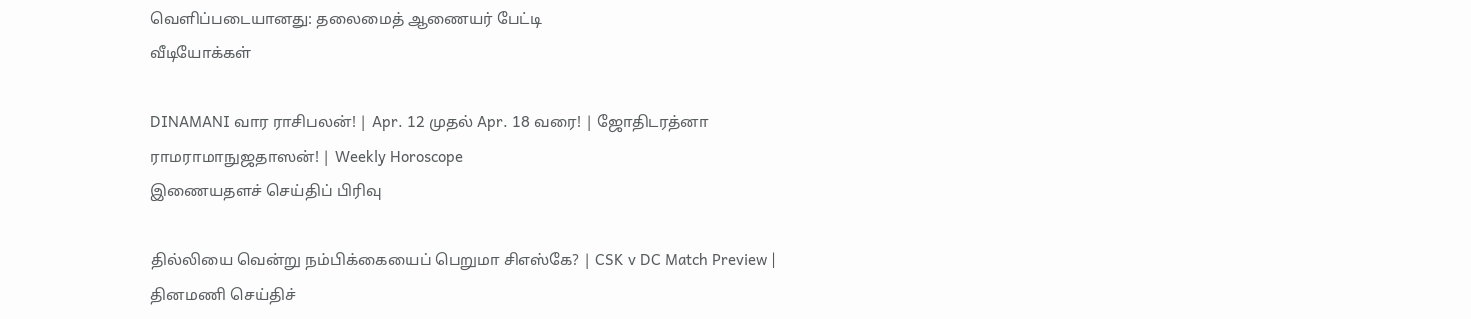வெளிப்படையானது: தலைமைத் ஆணையர் பேட்டி
வீடியோக்கள்

DINAMANI வார ராசிபலன்! | Apr. 12 முதல் Apr. 18 வரை! | ஜோதிடரத்னா ராமராமாநுஜதாஸன்! | Weekly Horoscope
இணையதளச் செய்திப் பிரிவு

தில்லியை வென்று நம்பிக்கையைப் பெறுமா சிஎஸ்கே? | CSK v DC Match Preview |
தினமணி செய்திச்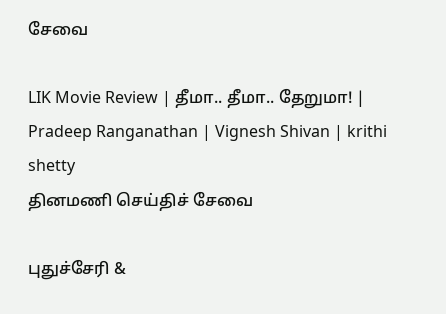சேவை

LIK Movie Review | தீமா.. தீமா.. தேறுமா! | Pradeep Ranganathan | Vignesh Shivan | krithi shetty
தினமணி செய்திச் சேவை

புதுச்சேரி &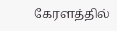கேரளத்தில்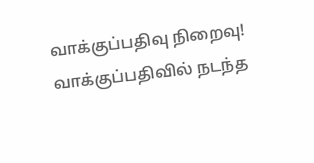வாக்குப்பதிவு நிறைவு! வாக்குப்பதிவில் நடந்த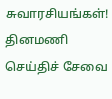சுவாரசியங்கள்!
தினமணி செய்திச் சேவை